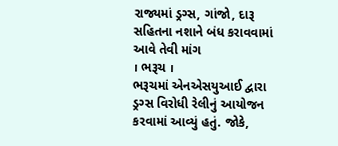રાજ્યમાં ડ્રગ્સ, ગાંજો, દારૂ સહિતના નશાને બંધ કરાવવામાં આવે તેવી માંગ
। ભરૂચ ।
ભરૂચમાં એનએસયુઆઈ દ્વારા ડ્રગ્સ વિરોધી રેલીનું આયોજન કરવામાં આવ્યું હતું. જોકે,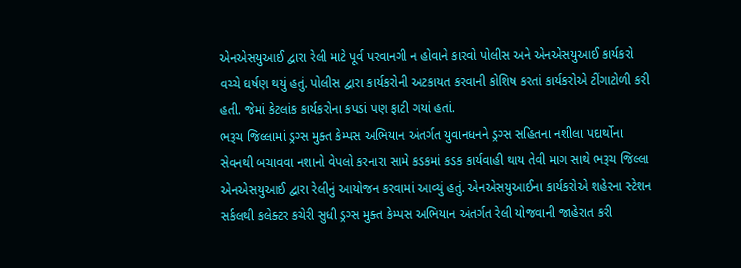એનએસયુઆઈ દ્વારા રેલી માટે પૂર્વ પરવાનગી ન હોવાને કારવો પોલીસ અને એનએસયુઆઈ કાર્યકરો વચ્ચે ઘર્ષણ થયું હતું. પોલીસ દ્વારા કાર્યકરોની અટકાયત કરવાની કોશિષ કરતાં કાર્યકરોએ ટીંગાટોળી કરી હતી. જેમાં કેટલાંક કાર્યકરોના કપડાં પણ ફાટી ગયાં હતાં.
ભરૂચ જિલ્લામાં ડ્રગ્સ મુક્ત કેમ્પસ અભિયાન અંતર્ગત યુવાનધનને ડ્રગ્સ સહિતના નશીલા પદાર્થોના સેવનથી બચાવવા નશાનો વેપલો કરનારા સામે કડકમાં કડક કાર્યવાહી થાય તેવી માગ સાથે ભરૂચ જિલ્લા એનએસયુઆઈ દ્વારા રેલીનું આયોજન કરવામાં આવ્યું હતું. એનએસયુઆઈના કાર્યકરોએ શહેરના સ્ટેશન સર્કલથી કલેક્ટર કચેરી સુધી ડ્રગ્સ મુક્ત કેમ્પસ અભિયાન અંતર્ગત રેલી યોજવાની જાહેરાત કરી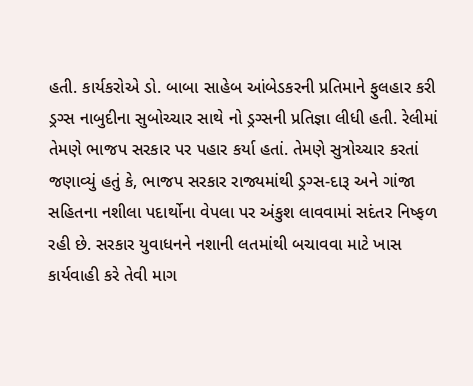હતી. કાર્યકરોએ ડો. બાબા સાહેબ આંબેડકરની પ્રતિમાને ફુલહાર કરી ડ્રગ્સ નાબુદીના સુબોચ્ચાર સાથે નો ડ્રગ્સની પ્રતિજ્ઞા લીધી હતી. રેલીમાં તેમણે ભાજપ સરકાર પર પહાર કર્યા હતાં. તેમણે સુત્રોચ્ચાર કરતાં જણાવ્યું હતું કે, ભાજપ સરકાર રાજ્યમાંથી ડ્રગ્સ-દારૂ અને ગાંજા સહિતના નશીલા પદાર્થોના વેપલા પર અંકુશ લાવવામાં સદંતર નિષ્ફળ રહી છે. સરકાર યુવાધનને નશાની લતમાંથી બચાવવા માટે ખાસ કાર્યવાહી કરે તેવી માગ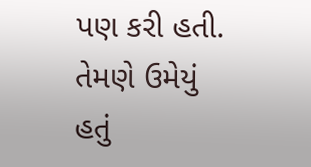પણ કરી હતી. તેમણે ઉમેયું હતું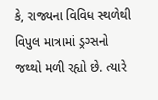કે, રાજ્યના વિવિધ સ્થળેથી વિપુલ માત્રામાં ડ્રગ્સનો જથ્થો મળી રહ્યો છે. ત્યારે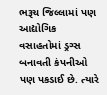ભરૂચ જિલ્લામાં પણ આદ્યોગિક વસાહતોમાં ડ્રગ્સ બનાવતી કંપનીઓ પણ પકડાઈ છે. ત્યારે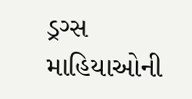ડ્રગ્સ માહિયાઓની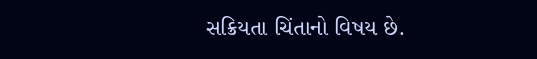સક્રિયતા ચિંતાનો વિષય છે.